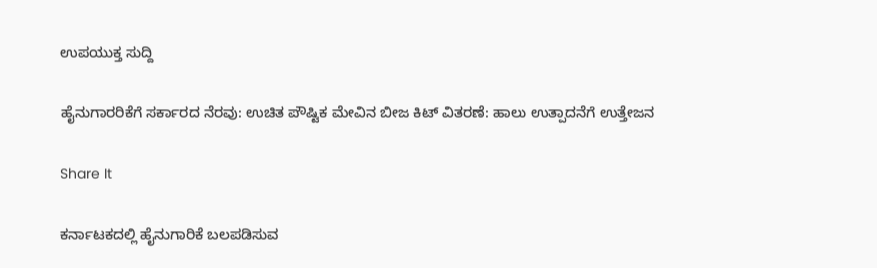ಉಪಯುಕ್ತ ಸುದ್ದಿ

ಹೈನುಗಾರರಿಕೆಗೆ ಸರ್ಕಾರದ ನೆರವು: ಉಚಿತ ಪೌಷ್ಟಿಕ ಮೇವಿನ ಬೀಜ ಕಿಟ್‌ ವಿತರಣೆ: ಹಾಲು ಉತ್ಪಾದನೆಗೆ ಉತ್ತೇಜನ

Share It

ಕರ್ನಾಟಕದಲ್ಲಿ ಹೈನುಗಾರಿಕೆ ಬಲಪಡಿಸುವ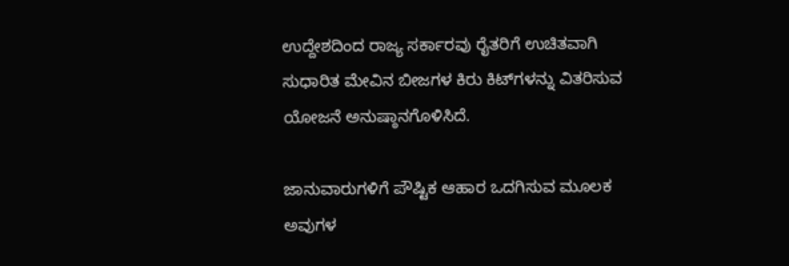ಉದ್ದೇಶದಿಂದ ರಾಜ್ಯ ಸರ್ಕಾರವು ರೈತರಿಗೆ ಉಚಿತವಾಗಿ ಸುಧಾರಿತ ಮೇವಿನ ಬೀಜಗಳ ಕಿರು ಕಿಟ್‌ಗಳನ್ನು ವಿತರಿಸುವ ಯೋಜನೆ ಅನುಷ್ಠಾನಗೊಳಿಸಿದೆ.

ಜಾನುವಾರುಗಳಿಗೆ ಪೌಷ್ಟಿಕ ಆಹಾರ ಒದಗಿಸುವ ಮೂಲಕ ಅವುಗಳ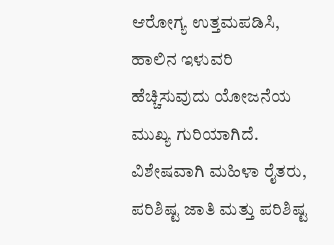ಆರೋಗ್ಯ ಉತ್ತಮಪಡಿಸಿ, ಹಾಲಿನ ಇಳುವರಿ ಹೆಚ್ಚಿಸುವುದು ಯೋಜನೆಯ ಮುಖ್ಯ ಗುರಿಯಾಗಿದೆ. ವಿಶೇಷವಾಗಿ ಮಹಿಳಾ ರೈತರು, ಪರಿಶಿಷ್ಟ ಜಾತಿ ಮತ್ತು ಪರಿಶಿಷ್ಟ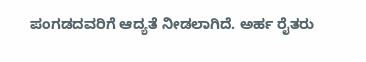ಪಂಗಡದವರಿಗೆ ಆದ್ಯತೆ ನೀಡಲಾಗಿದೆ. ಅರ್ಹ ರೈತರು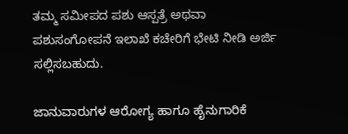ತಮ್ಮ ಸಮೀಪದ ಪಶು ಆಸ್ಪತ್ರೆ ಅಥವಾ ಪಶುಸಂಗೋಪನೆ ಇಲಾಖೆ ಕಚೇರಿಗೆ ಭೇಟಿ ನೀಡಿ ಅರ್ಜಿ ಸಲ್ಲಿಸಬಹುದು.

ಜಾನುವಾರುಗಳ ಆರೋಗ್ಯ ಹಾಗೂ ಹೈನುಗಾರಿಕೆ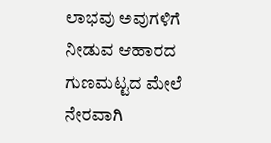ಲಾಭವು ಅವುಗಳಿಗೆ ನೀಡುವ ಆಹಾರದ ಗುಣಮಟ್ಟದ ಮೇಲೆ ನೇರವಾಗಿ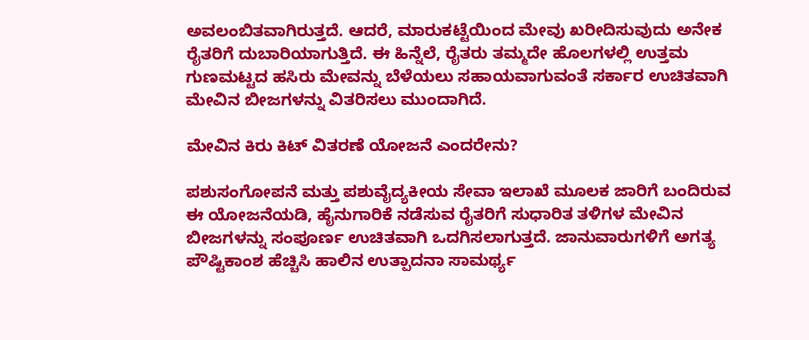ಅವಲಂಬಿತವಾಗಿರುತ್ತದೆ. ಆದರೆ, ಮಾರುಕಟ್ಟೆಯಿಂದ ಮೇವು ಖರೀದಿಸುವುದು ಅನೇಕ ರೈತರಿಗೆ ದುಬಾರಿಯಾಗುತ್ತಿದೆ. ಈ ಹಿನ್ನೆಲೆ, ರೈತರು ತಮ್ಮದೇ ಹೊಲಗಳಲ್ಲಿ ಉತ್ತಮ ಗುಣಮಟ್ಟದ ಹಸಿರು ಮೇವನ್ನು ಬೆಳೆಯಲು ಸಹಾಯವಾಗುವಂತೆ ಸರ್ಕಾರ ಉಚಿತವಾಗಿ ಮೇವಿನ ಬೀಜಗಳನ್ನು ವಿತರಿಸಲು ಮುಂದಾಗಿದೆ.

ಮೇವಿನ ಕಿರು ಕಿಟ್ ವಿತರಣೆ ಯೋಜನೆ ಎಂದರೇನು?

ಪಶುಸಂಗೋಪನೆ ಮತ್ತು ಪಶುವೈದ್ಯಕೀಯ ಸೇವಾ ಇಲಾಖೆ ಮೂಲಕ ಜಾರಿಗೆ ಬಂದಿರುವ ಈ ಯೋಜನೆಯಡಿ, ಹೈನುಗಾರಿಕೆ ನಡೆಸುವ ರೈತರಿಗೆ ಸುಧಾರಿತ ತಳಿಗಳ ಮೇವಿನ ಬೀಜಗಳನ್ನು ಸಂಪೂರ್ಣ ಉಚಿತವಾಗಿ ಒದಗಿಸಲಾಗುತ್ತದೆ. ಜಾನುವಾರುಗಳಿಗೆ ಅಗತ್ಯ ಪೌಷ್ಟಿಕಾಂಶ ಹೆಚ್ಚಿಸಿ ಹಾಲಿನ ಉತ್ಪಾದನಾ ಸಾಮರ್ಥ್ಯ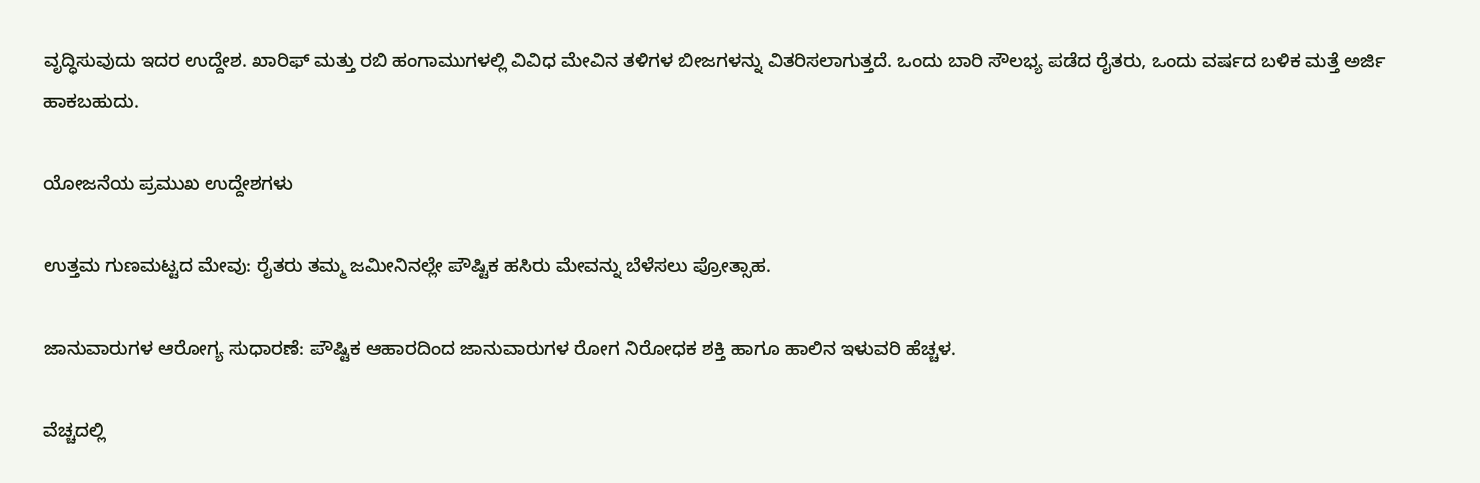ವೃದ್ಧಿಸುವುದು ಇದರ ಉದ್ದೇಶ. ಖಾರಿಫ್ ಮತ್ತು ರಬಿ ಹಂಗಾಮುಗಳಲ್ಲಿ ವಿವಿಧ ಮೇವಿನ ತಳಿಗಳ ಬೀಜಗಳನ್ನು ವಿತರಿಸಲಾಗುತ್ತದೆ. ಒಂದು ಬಾರಿ ಸೌಲಭ್ಯ ಪಡೆದ ರೈತರು, ಒಂದು ವರ್ಷದ ಬಳಿಕ ಮತ್ತೆ ಅರ್ಜಿ ಹಾಕಬಹುದು.

ಯೋಜನೆಯ ಪ್ರಮುಖ ಉದ್ದೇಶಗಳು

ಉತ್ತಮ ಗುಣಮಟ್ಟದ ಮೇವು: ರೈತರು ತಮ್ಮ ಜಮೀನಿನಲ್ಲೇ ಪೌಷ್ಟಿಕ ಹಸಿರು ಮೇವನ್ನು ಬೆಳೆಸಲು ಪ್ರೋತ್ಸಾಹ.

ಜಾನುವಾರುಗಳ ಆರೋಗ್ಯ ಸುಧಾರಣೆ: ಪೌಷ್ಟಿಕ ಆಹಾರದಿಂದ ಜಾನುವಾರುಗಳ ರೋಗ ನಿರೋಧಕ ಶಕ್ತಿ ಹಾಗೂ ಹಾಲಿನ ಇಳುವರಿ ಹೆಚ್ಚಳ.

ವೆಚ್ಚದಲ್ಲಿ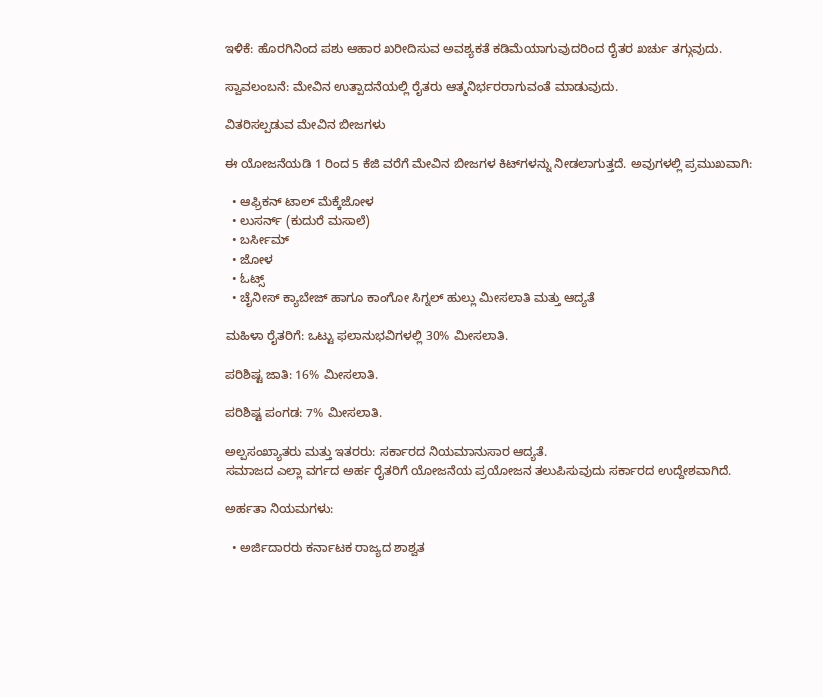ಇಳಿಕೆ: ಹೊರಗಿನಿಂದ ಪಶು ಆಹಾರ ಖರೀದಿಸುವ ಅವಶ್ಯಕತೆ ಕಡಿಮೆಯಾಗುವುದರಿಂದ ರೈತರ ಖರ್ಚು ತಗ್ಗುವುದು.

ಸ್ವಾವಲಂಬನೆ: ಮೇವಿನ ಉತ್ಪಾದನೆಯಲ್ಲಿ ರೈತರು ಆತ್ಮನಿರ್ಭರರಾಗುವಂತೆ ಮಾಡುವುದು.

ವಿತರಿಸಲ್ಪಡುವ ಮೇವಿನ ಬೀಜಗಳು

ಈ ಯೋಜನೆಯಡಿ 1 ರಿಂದ 5 ಕೆಜಿ ವರೆಗೆ ಮೇವಿನ ಬೀಜಗಳ ಕಿಟ್‌ಗಳನ್ನು ನೀಡಲಾಗುತ್ತದೆ. ಅವುಗಳಲ್ಲಿ ಪ್ರಮುಖವಾಗಿ:

  • ಆಫ್ರಿಕನ್ ಟಾಲ್ ಮೆಕ್ಕೆಜೋಳ
  • ಲುಸರ್ನ್ (ಕುದುರೆ ಮಸಾಲೆ)
  • ಬರ್ಸೀಮ್
  • ಜೋಳ
  • ಓಟ್ಸ್
  • ಚೈನೀಸ್ ಕ್ಯಾಬೇಜ್ ಹಾಗೂ ಕಾಂಗೋ ಸಿಗ್ನಲ್ ಹುಲ್ಲು ಮೀಸಲಾತಿ ಮತ್ತು ಆದ್ಯತೆ

ಮಹಿಳಾ ರೈತರಿಗೆ: ಒಟ್ಟು ಫಲಾನುಭವಿಗಳಲ್ಲಿ 30% ಮೀಸಲಾತಿ.

ಪರಿಶಿಷ್ಟ ಜಾತಿ: 16% ಮೀಸಲಾತಿ.

ಪರಿಶಿಷ್ಟ ಪಂಗಡ: 7% ಮೀಸಲಾತಿ.

ಅಲ್ಪಸಂಖ್ಯಾತರು ಮತ್ತು ಇತರರು: ಸರ್ಕಾರದ ನಿಯಮಾನುಸಾರ ಆದ್ಯತೆ.
ಸಮಾಜದ ಎಲ್ಲಾ ವರ್ಗದ ಅರ್ಹ ರೈತರಿಗೆ ಯೋಜನೆಯ ಪ್ರಯೋಜನ ತಲುಪಿಸುವುದು ಸರ್ಕಾರದ ಉದ್ದೇಶವಾಗಿದೆ.

ಅರ್ಹತಾ ನಿಯಮಗಳು:

  • ಅರ್ಜಿದಾರರು ಕರ್ನಾಟಕ ರಾಜ್ಯದ ಶಾಶ್ವತ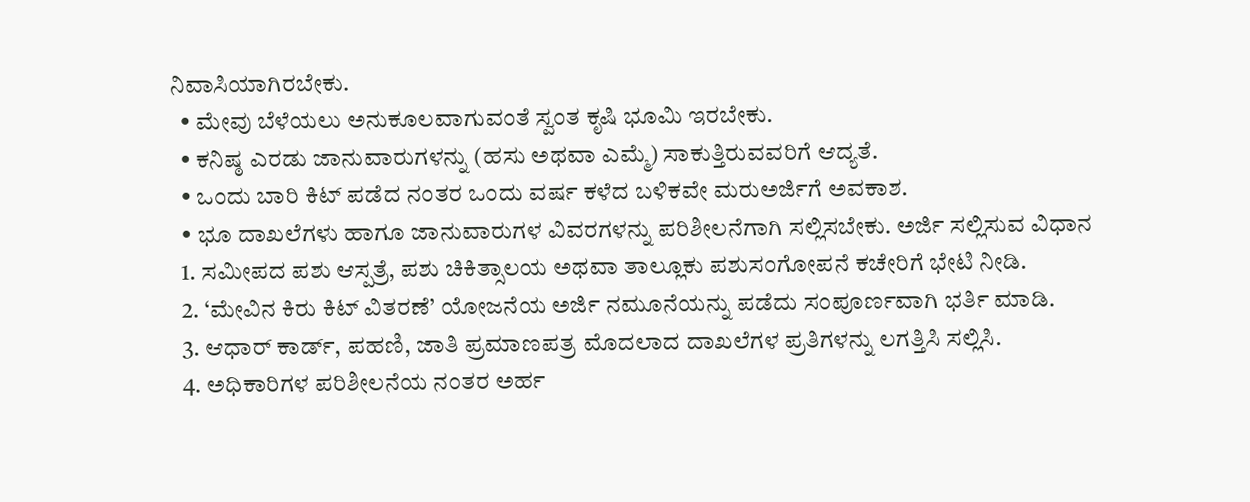ನಿವಾಸಿಯಾಗಿರಬೇಕು.
  • ಮೇವು ಬೆಳೆಯಲು ಅನುಕೂಲವಾಗುವಂತೆ ಸ್ವಂತ ಕೃಷಿ ಭೂಮಿ ಇರಬೇಕು.
  • ಕನಿಷ್ಠ ಎರಡು ಜಾನುವಾರುಗಳನ್ನು (ಹಸು ಅಥವಾ ಎಮ್ಮೆ) ಸಾಕುತ್ತಿರುವವರಿಗೆ ಆದ್ಯತೆ.
  • ಒಂದು ಬಾರಿ ಕಿಟ್ ಪಡೆದ ನಂತರ ಒಂದು ವರ್ಷ ಕಳೆದ ಬಳಿಕವೇ ಮರುಅರ್ಜಿಗೆ ಅವಕಾಶ.
  • ಭೂ ದಾಖಲೆಗಳು ಹಾಗೂ ಜಾನುವಾರುಗಳ ವಿವರಗಳನ್ನು ಪರಿಶೀಲನೆಗಾಗಿ ಸಲ್ಲಿಸಬೇಕು. ಅರ್ಜಿ ಸಲ್ಲಿಸುವ ವಿಧಾನ
  1. ಸಮೀಪದ ಪಶು ಆಸ್ಪತ್ರೆ, ಪಶು ಚಿಕಿತ್ಸಾಲಯ ಅಥವಾ ತಾಲ್ಲೂಕು ಪಶುಸಂಗೋಪನೆ ಕಚೇರಿಗೆ ಭೇಟಿ ನೀಡಿ.
  2. ‘ಮೇವಿನ ಕಿರು ಕಿಟ್ ವಿತರಣೆ’ ಯೋಜನೆಯ ಅರ್ಜಿ ನಮೂನೆಯನ್ನು ಪಡೆದು ಸಂಪೂರ್ಣವಾಗಿ ಭರ್ತಿ ಮಾಡಿ.
  3. ಆಧಾರ್ ಕಾರ್ಡ್, ಪಹಣಿ, ಜಾತಿ ಪ್ರಮಾಣಪತ್ರ ಮೊದಲಾದ ದಾಖಲೆಗಳ ಪ್ರತಿಗಳನ್ನು ಲಗತ್ತಿಸಿ ಸಲ್ಲಿಸಿ.
  4. ಅಧಿಕಾರಿಗಳ ಪರಿಶೀಲನೆಯ ನಂತರ ಅರ್ಹ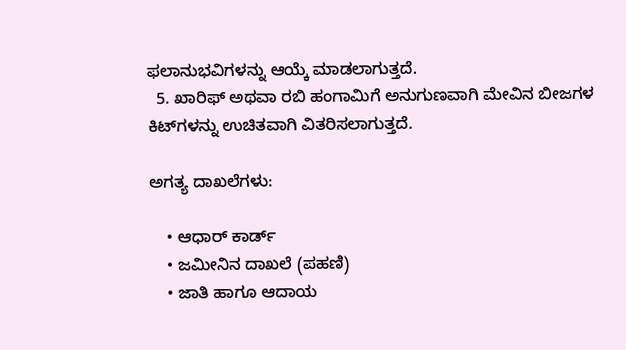ಫಲಾನುಭವಿಗಳನ್ನು ಆಯ್ಕೆ ಮಾಡಲಾಗುತ್ತದೆ.
  5. ಖಾರಿಫ್ ಅಥವಾ ರಬಿ ಹಂಗಾಮಿಗೆ ಅನುಗುಣವಾಗಿ ಮೇವಿನ ಬೀಜಗಳ ಕಿಟ್‌ಗಳನ್ನು ಉಚಿತವಾಗಿ ವಿತರಿಸಲಾಗುತ್ತದೆ.

ಅಗತ್ಯ ದಾಖಲೆಗಳು:

    • ಆಧಾರ್ ಕಾರ್ಡ್
    • ಜಮೀನಿನ ದಾಖಲೆ (ಪಹಣಿ)
    • ಜಾತಿ ಹಾಗೂ ಆದಾಯ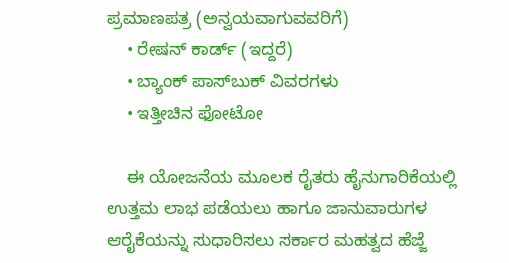ಪ್ರಮಾಣಪತ್ರ (ಅನ್ವಯವಾಗುವವರಿಗೆ)
    • ರೇಷನ್ ಕಾರ್ಡ್ (ಇದ್ದರೆ)
    • ಬ್ಯಾಂಕ್ ಪಾಸ್‌ಬುಕ್ ವಿವರಗಳು
    • ಇತ್ತೀಚಿನ ಫೋಟೋ

    ಈ ಯೋಜನೆಯ ಮೂಲಕ ರೈತರು ಹೈನುಗಾರಿಕೆಯಲ್ಲಿ ಉತ್ತಮ ಲಾಭ ಪಡೆಯಲು ಹಾಗೂ ಜಾನುವಾರುಗಳ ಆರೈಕೆಯನ್ನು ಸುಧಾರಿಸಲು ಸರ್ಕಾರ ಮಹತ್ವದ ಹೆಜ್ಜೆ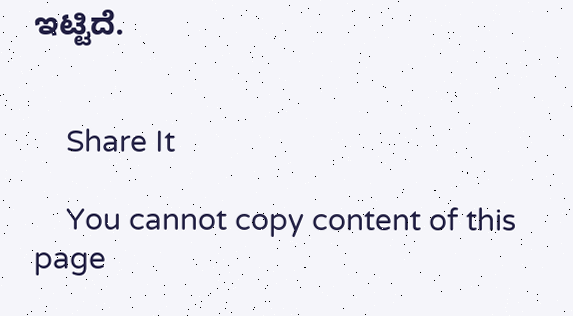ಇಟ್ಟಿದೆ.


    Share It

    You cannot copy content of this page